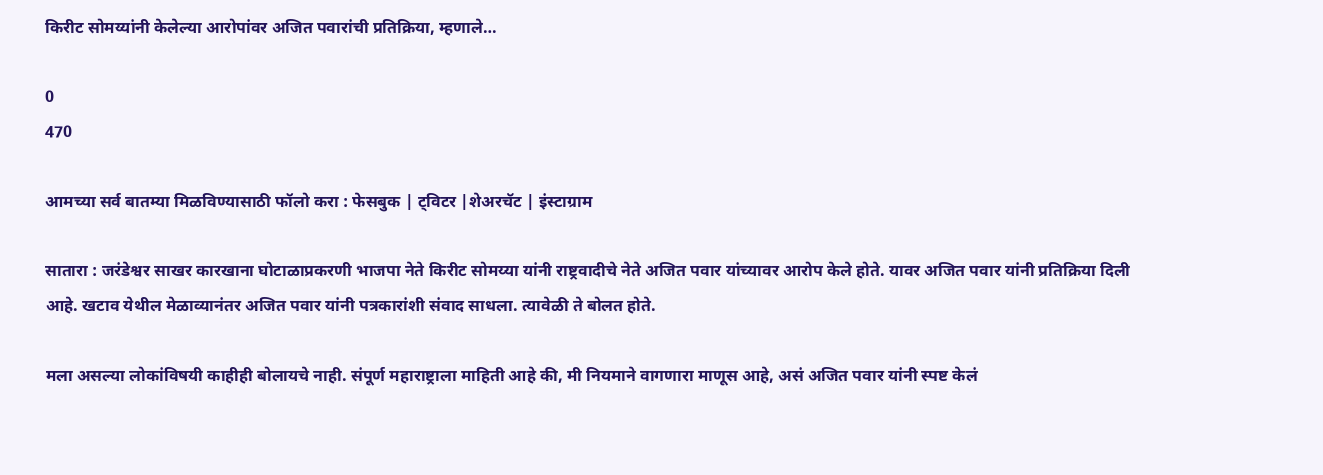किरीट सोमय्यांनी केलेल्या आरोपांवर अजित पवारांची प्रतिक्रिया, म्हणाले…

0
470

आमच्या सर्व बातम्या मिळविण्यासाठी फॉलो करा : फेसबुक | ट्विटर |शेअरचॅट | इंस्टाग्राम

सातारा : जरंडेश्वर साखर कारखाना घोटाळाप्रकरणी भाजपा नेते किरीट सोमय्या यांनी राष्ट्रवादीचे नेते अजित पवार यांच्यावर आरोप केले होते. यावर अजित पवार यांनी प्रतिक्रिया दिली आहे. खटाव येथील मेळाव्यानंतर अजित पवार यांनी पत्रकारांशी संवाद साधला. त्यावेळी ते बोलत होते.

मला असल्या लोकांविषयी काहीही बोलायचे नाही. संपूर्ण महाराष्ट्राला माहिती आहे की, मी नियमाने वागणारा माणूस आहे, असं अजित पवार यांनी स्पष्ट केलं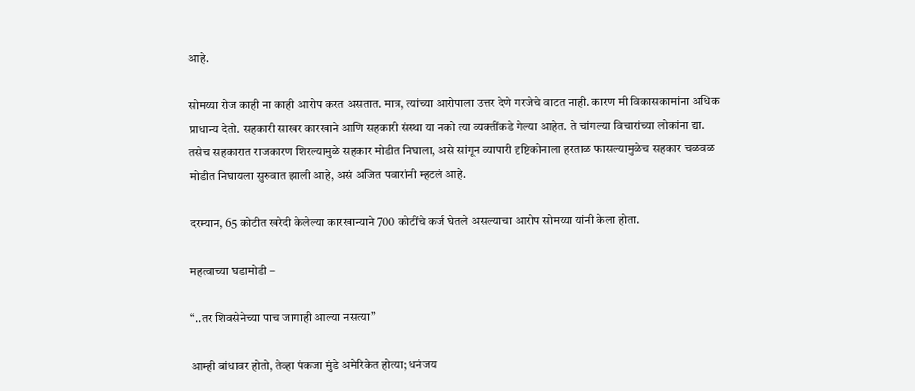आहे.

सोमय्या रोज काही ना काही आरोप करत असतात. मात्र, त्यांच्या आरोपाला उत्तर देणे गरजेचे वाटत नाही. कारण मी विकासकामांना अधिक प्राधान्य देतो. सहकारी साखर कारखाने आणि सहकारी संस्था या नको त्या व्यक्तींकडे गेल्या आहेत. ते चांगल्या विचारांच्या लोकांना द्या. तसेच सहकारात राजकारण शिरल्यामुळे सहकार मोडीत निघाला, असे सांगून व्यापारी दृष्टिकोनाला हरताळ फासल्यामुळेच सहकार चळवळ मोडीत निघायला सुरुवात झाली आहे, असं अजित पवारांनी म्हटलं आहे.

दरम्यान, 65 कोटीत खरेदी केलेल्या कारखान्याने 700 कोटींचे कर्ज घेतले असल्याचा आरोप सोमय्या यांनी केला होता.

महत्वाच्या घडामोडी –

“..तर शिवसेनेच्या पाच जागाही आल्या नसत्या”

आम्ही बांधावर होतो, तेव्हा पंकजा मुंडे अमेरिकेत होत्या; धनंजय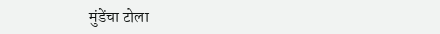मुंडेंचा टोला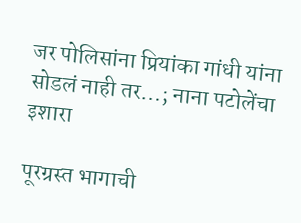जर पोलिसांना प्रियांका गांधी यांना सोडलं नाही तर…; नाना पटोलेंचा इशारा

पूरग्रस्त भागाची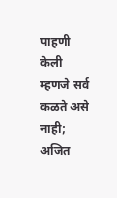पाहणी केली म्हणजे सर्व कळते असे नाही; अजित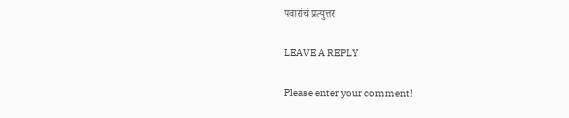पवारांचं प्रत्युत्तर

LEAVE A REPLY

Please enter your comment!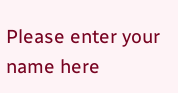Please enter your name here